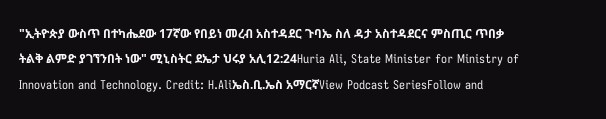"ኢትዮጵያ ውስጥ በተካሔደው 17ኛው የበይነ መረብ አስተዳደር ጉባኤ ስለ ዳታ አስተዳደርና ምስጢር ጥበቃ ትልቅ ልምድ ያገኘንበት ነው" ሚኒስትር ደኤታ ህሩያ አሊ12:24Huria Ali, State Minister for Ministry of Innovation and Technology. Credit: H.Aliኤስ.ቢ.ኤስ አማርኛView Podcast SeriesFollow and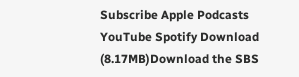Subscribe Apple Podcasts YouTube Spotify Download (8.17MB)Download the SBS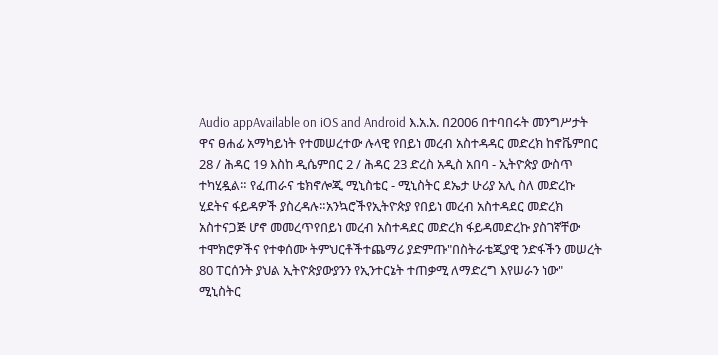Audio appAvailable on iOS and Android እ.አ.አ. በ2006 በተባበሩት መንግሥታት ዋና ፀሐፊ አማካይነት የተመሠረተው ሉላዊ የበይነ መረብ አስተዳዳር መድረክ ከኖቬምበር 28 / ሕዳር 19 እስከ ዲሴምበር 2 / ሕዳር 23 ድረስ አዲስ አበባ - ኢትዮጵያ ውስጥ ተካሂዷል። የፈጠራና ቴክኖሎጂ ሚኒስቴር - ሚኒስትር ደኤታ ሁሪያ አሊ ስለ መድረኩ ሂደትና ፋይዳዎች ያስረዳሉ።አንኳሮችየኢትዮጵያ የበይነ መረብ አስተዳደር መድረክ አስተናጋጅ ሆኖ መመረጥየበይነ መረብ አስተዳደር መድረክ ፋይዳመድረኩ ያስገኛቸው ተሞክሮዎችና የተቀሰሙ ትምህርቶችተጨማሪ ያድምጡ"በስትራቴጂያዊ ንድፋችን መሠረት 80 ፐርሰንት ያህል ኢትዮጵያውያንን የኢንተርኔት ተጠቃሚ ለማድረግ እየሠራን ነው" ሚኒስትር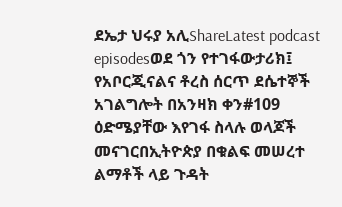ደኤታ ህሩያ አሊShareLatest podcast episodesወደ ጎን የተገፋውታሪክ፤ የአቦርጂናልና ቶረስ ሰርጥ ደሴተኞች አገልግሎት በአንዛክ ቀን#109 ዕድሜያቸው እየገፋ ስላሉ ወላጆች መናገርበኢትዮጵያ በቁልፍ መሠረተ ልማቶች ላይ ጉዳት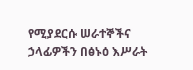የሚያደርሱ ሠራተኞችና ኃላፊዎችን በፅኑዕ እሥራት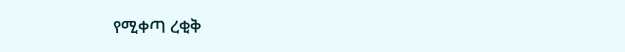የሚቀጣ ረቂቅ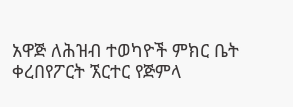አዋጅ ለሕዝብ ተወካዮች ምክር ቤት ቀረበየፖርት ኧርተር የጅምላ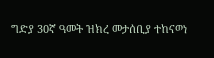ግድያ 30ኛ ዓመት ዝክረ መታሰቢያ ተከናወነ